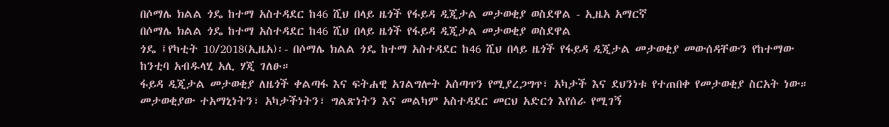በሶማሌ ክልል ጎዴ ከተማ አስተዳደር ከ46 ሺህ በላይ ዜጎች የፋይዳ ዲጂታል መታወቂያ ወስደዋል - ኢዜአ አማርኛ
በሶማሌ ክልል ጎዴ ከተማ አስተዳደር ከ46 ሺህ በላይ ዜጎች የፋይዳ ዲጂታል መታወቂያ ወስደዋል
ጎዴ ፤የካቲት 10/2018(ኢዜአ)፡- በሶማሌ ክልል ጎዴ ከተማ አስተዳደር ከ46 ሺህ በላይ ዜጎች የፋይዳ ዲጂታል መታወቂያ መውሰዳቸውን የከተማው ከንቲባ አብዱላሂ አሊ ሃጂ ገለፁ።
ፋይዳ ዲጂታል መታወቂያ ለዜጎች ቀልጣፋ እና ፍትሐዊ አገልግሎት አሰጣጥን የሚያረጋግጥ፣ አካታች እና ደህንነቱ የተጠበቀ የመታወቂያ ስርአት ነው።
መታወቂያው ተአማኒነትን፣ አካታችነትን፣ ግልጽነትን እና መልካም አስተዳደር መርህ አድርጎ እየሰራ የሚገኝ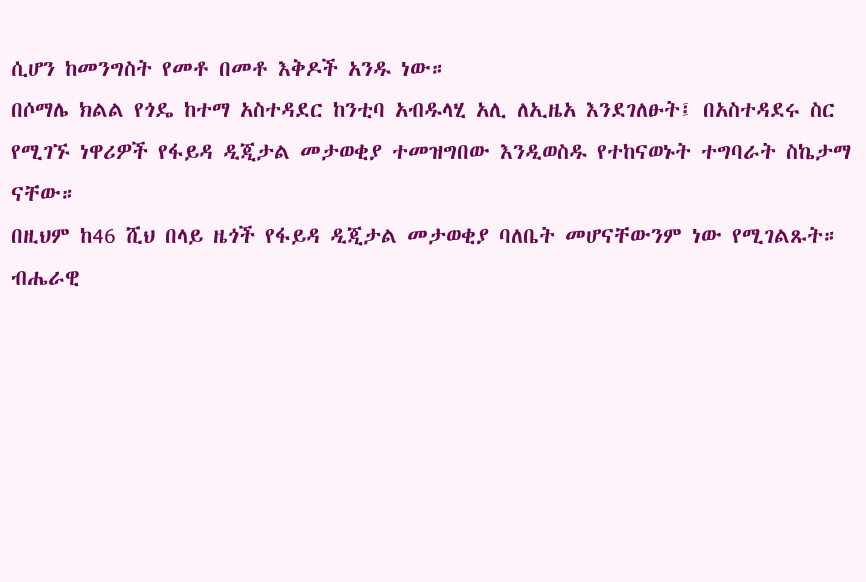ሲሆን ከመንግስት የመቶ በመቶ እቅዶች አንዱ ነው።
በሶማሌ ክልል የጎዴ ከተማ አስተዳደር ከንቲባ አብዱላሂ አሊ ለኢዜአ እንደገለፁት፤ በአስተዳደሩ ስር የሚገኙ ነዋሪዎች የፋይዳ ዲጂታል መታወቂያ ተመዝግበው እንዲወስዱ የተከናወኑት ተግባራት ስኬታማ ናቸው።
በዚህም ከ46 ሺህ በላይ ዜጎች የፋይዳ ዲጂታል መታወቂያ ባለቤት መሆናቸውንም ነው የሚገልጹት።
ብሔራዊ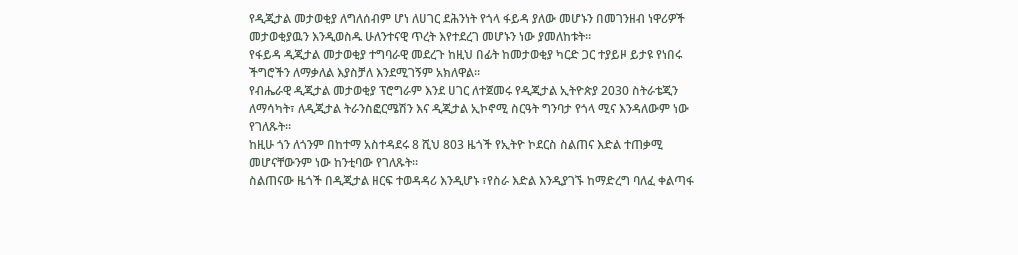የዲጂታል መታወቂያ ለግለሰብም ሆነ ለሀገር ደሕንነት የጎላ ፋይዳ ያለው መሆኑን በመገንዘብ ነዋሪዎች መታወቂያዉን እንዲወስዱ ሁለንተናዊ ጥረት እየተደረገ መሆኑን ነው ያመለከቱት።
የፋይዳ ዲጂታል መታወቂያ ተግባራዊ መደረጉ ከዚህ በፊት ከመታወቂያ ካርድ ጋር ተያይዞ ይታዩ የነበሩ ችግሮችን ለማቃለል እያስቻለ እንደሚገኝም አክለዋል።
የብሔራዊ ዲጂታል መታወቂያ ፕሮግራም እንደ ሀገር ለተጀመሩ የዲጂታል ኢትዮጵያ 2030 ስትራቴጂን ለማሳካት፣ ለዲጂታል ትራንስፎርሜሽን እና ዲጂታል ኢኮኖሚ ስርዓት ግንባታ የጎላ ሚና እንዳለውም ነው የገለጹት።
ከዚሁ ጎን ለጎንም በከተማ አስተዳደሩ 8 ሺህ 803 ዜጎች የኢትዮ ኮደርስ ስልጠና እድል ተጠቃሚ መሆናቸውንም ነው ከንቲባው የገለጹት።
ስልጠናው ዜጎች በዲጂታል ዘርፍ ተወዳዳሪ እንዲሆኑ ፣የስራ እድል እንዲያገኙ ከማድረግ ባለፈ ቀልጣፋ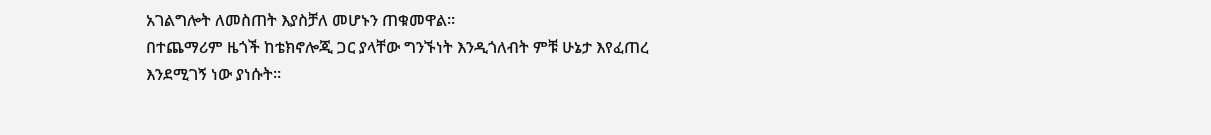አገልግሎት ለመስጠት እያስቻለ መሆኑን ጠቁመዋል።
በተጨማሪም ዜጎች ከቴክኖሎጂ ጋር ያላቸው ግንኙነት እንዲጎለብት ምቹ ሁኔታ እየፈጠረ እንደሚገኝ ነው ያነሱት።